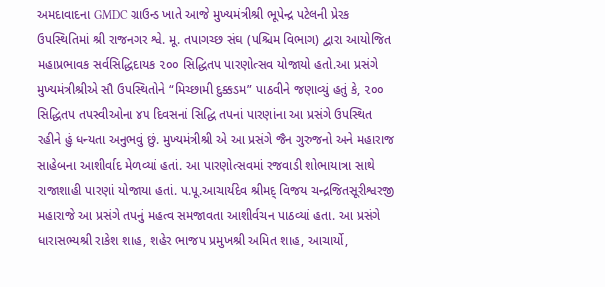અમદાવાદના GMDC ગ્રાઉન્ડ ખાતે આજે મુખ્યમંત્રીશ્રી ભૂપેન્દ્ર પટેલની પ્રેરક ઉપસ્થિતિમાં શ્રી રાજનગર શ્વે. મૂ. તપાગચ્છ સંઘ (પશ્ચિમ વિભાગ) દ્વારા આયોજિત મહાપ્રભાવક સર્વસિદ્ધિદાયક ૨૦૦ સિદ્ધિતપ પારણોત્સવ યોજાયો હતો.આ પ્રસંગે મુખ્યમંત્રીશ્રીએ સૌ ઉપસ્થિતોને “મિચ્છામી દુક્કડમ” પાઠવીને જણાવ્યું હતું કે, ૨૦૦ સિદ્ધિતપ તપસ્વીઓના ૪૫ દિવસનાં સિદ્ધિ તપનાં પારણાંના આ પ્રસંગે ઉપસ્થિત રહીને હું ધન્યતા અનુભવું છું. મુખ્યમંત્રીશ્રી એ આ પ્રસંગે જૈન ગુરુજનો અને મહારાજ સાહેબના આશીર્વાદ મેળવ્યાં હતાં. આ પારણોત્સવમાં રજવાડી શોભાયાત્રા સાથે રાજાશાહી પારણાં યોજાયા હતાં. પ.પૂ.આચાર્યદેવ શ્રીમદ્ વિજય ચન્દ્રજિતસૂરીશ્વરજી મહારાજે આ પ્રસંગે તપનું મહત્વ સમજાવતા આશીર્વચન પાઠવ્યાં હતા. આ પ્રસંગે ધારાસભ્યશ્રી રાકેશ શાહ, શહેર ભાજપ પ્રમુખશ્રી અમિત શાહ, આચાર્યો,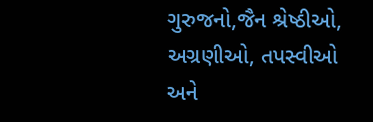ગુરુજનો,જૈન શ્રેષ્ઠીઓ, અગ્રણીઓ, તપસ્વીઓ અને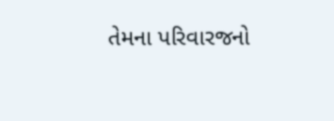તેમના પરિવારજનો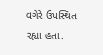વગેરે ઉપસ્થિત રહ્યા હતા.